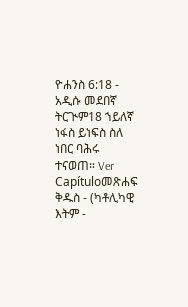ዮሐንስ 6:18 - አዲሱ መደበኛ ትርጒም18 ኀይለኛ ነፋስ ይነፍስ ስለ ነበር ባሕሩ ተናወጠ። Ver Capítuloመጽሐፍ ቅዱስ - (ካቶሊካዊ እትም -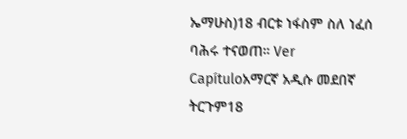ኤማሁስ)18 ብርቱ ነፋስም ስለ ነፈሰ ባሕሩ ተናወጠ። Ver Capítuloአማርኛ አዲሱ መደበኛ ትርጉም18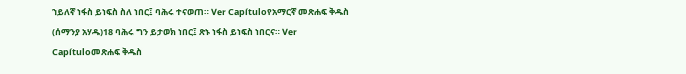ኀይለኛ ነፋስ ይነፍስ ስለ ነበር፤ ባሕሩ ተናወጠ። Ver Capítuloየአማርኛ መጽሐፍ ቅዱስ (ሰማንያ አሃዱ)18 ባሕሩ ግን ይታወክ ነበር፤ ጽኑ ነፋስ ይነፍስ ነበርና። Ver Capítuloመጽሐፍ ቅዱስ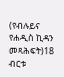(የብሉይና የሐዲስ ኪዳን መጻሕፍት)18 ብርቱ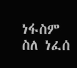ነፋስም ስለ ነፈሰ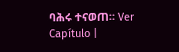ባሕሩ ተናወጠ። Ver Capítulo |